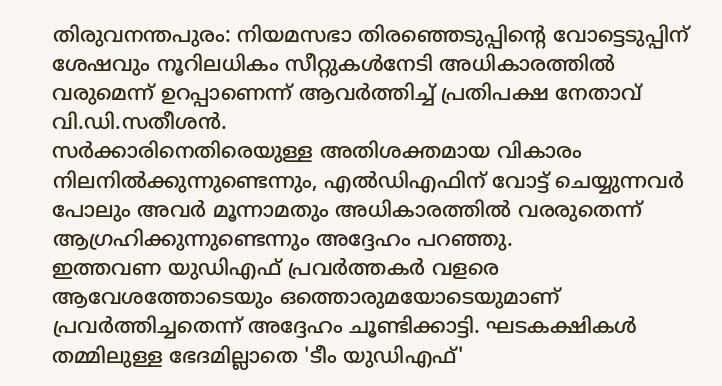തിരുവനന്തപുരം: നിയമസഭാ തിരഞ്ഞെടുപ്പിന്റെ വോട്ടെടുപ്പിന് ശേഷവും നൂറിലധികം സീറ്റുകൾനേടി അധികാരത്തിൽ വരുമെന്ന് ഉറപ്പാണെന്ന് ആവർത്തിച്ച് പ്രതിപക്ഷ നേതാവ് വി.ഡി.സതീശൻ.
സർക്കാരിനെതിരെയുള്ള അതിശക്തമായ വികാരം നിലനിൽക്കുന്നുണ്ടെന്നും, എൽഡിഎഫിന് വോട്ട് ചെയ്യുന്നവർ പോലും അവർ മൂന്നാമതും അധികാരത്തിൽ വരരുതെന്ന് ആഗ്രഹിക്കുന്നുണ്ടെന്നും അദ്ദേഹം പറഞ്ഞു.
ഇത്തവണ യുഡിഎഫ് പ്രവർത്തകർ വളരെ ആവേശത്തോടെയും ഒത്തൊരുമയോടെയുമാണ് പ്രവർത്തിച്ചതെന്ന് അദ്ദേഹം ചൂണ്ടിക്കാട്ടി. ഘടകക്ഷികൾ തമ്മിലുള്ള ഭേദമില്ലാതെ 'ടീം യുഡിഎഫ്'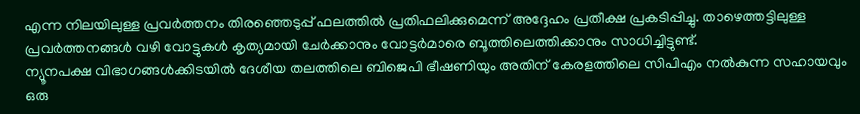എന്ന നിലയിലുള്ള പ്രവർത്തനം തിരഞ്ഞെടുപ്പ് ഫലത്തിൽ പ്രതിഫലിക്കുമെന്ന് അദ്ദേഹം പ്രതീക്ഷ പ്രകടിപ്പിച്ചു. താഴെത്തട്ടിലുള്ള പ്രവർത്തനങ്ങൾ വഴി വോട്ടുകൾ കൃത്യമായി ചേർക്കാനും വോട്ടർമാരെ ബൂത്തിലെത്തിക്കാനും സാധിച്ചിട്ടുണ്ട്.
ന്യൂനപക്ഷ വിഭാഗങ്ങൾക്കിടയിൽ ദേശീയ തലത്തിലെ ബിജെപി ഭീഷണിയും അതിന് കേരളത്തിലെ സിപിഎം നൽകുന്ന സഹായവും ഒരു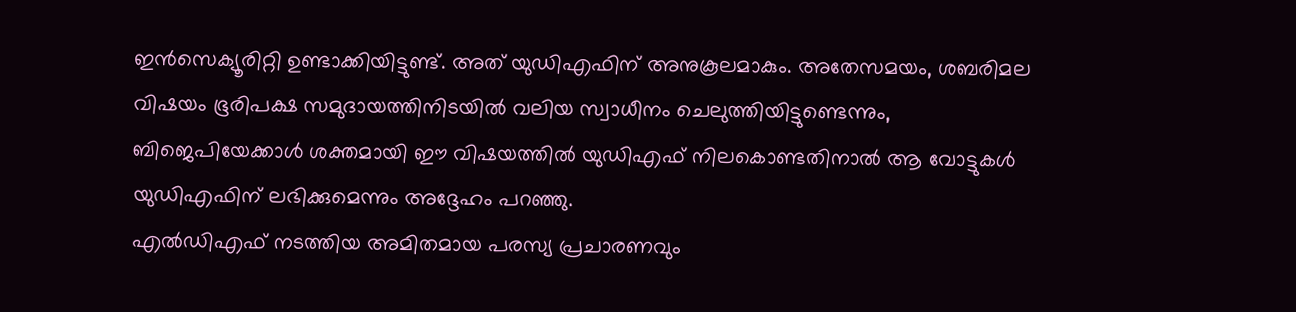ഇൻസെക്യൂരിറ്റി ഉണ്ടാക്കിയിട്ടുണ്ട്. അത് യുഡിഎഫിന് അനുകൂലമാകും. അതേസമയം, ശബരിമല വിഷയം ഭൂരിപക്ഷ സമുദായത്തിനിടയിൽ വലിയ സ്വാധീനം ചെലുത്തിയിട്ടുണ്ടെന്നും, ബിജെപിയേക്കാൾ ശക്തമായി ഈ വിഷയത്തിൽ യുഡിഎഫ് നിലകൊണ്ടതിനാൽ ആ വോട്ടുകൾ യുഡിഎഫിന് ലഭിക്കുമെന്നും അദ്ദേഹം പറഞ്ഞു.
എൽഡിഎഫ് നടത്തിയ അമിതമായ പരസ്യ പ്രചാരണവും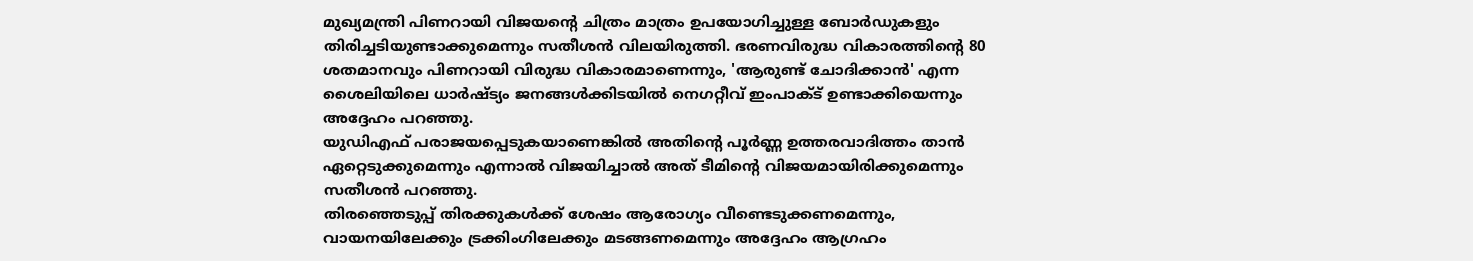മുഖ്യമന്ത്രി പിണറായി വിജയന്റെ ചിത്രം മാത്രം ഉപയോഗിച്ചുള്ള ബോർഡുകളും തിരിച്ചടിയുണ്ടാക്കുമെന്നും സതീശൻ വിലയിരുത്തി. ഭരണവിരുദ്ധ വികാരത്തിന്റെ 80 ശതമാനവും പിണറായി വിരുദ്ധ വികാരമാണെന്നും, 'ആരുണ്ട് ചോദിക്കാൻ' എന്ന ശൈലിയിലെ ധാർഷ്ട്യം ജനങ്ങൾക്കിടയിൽ നെഗറ്റീവ് ഇംപാക്ട് ഉണ്ടാക്കിയെന്നും അദ്ദേഹം പറഞ്ഞു.
യുഡിഎഫ് പരാജയപ്പെടുകയാണെങ്കിൽ അതിന്റെ പൂർണ്ണ ഉത്തരവാദിത്തം താൻ ഏറ്റെടുക്കുമെന്നും എന്നാൽ വിജയിച്ചാൽ അത് ടീമിന്റെ വിജയമായിരിക്കുമെന്നും സതീശൻ പറഞ്ഞു.
തിരഞ്ഞെടുപ്പ് തിരക്കുകൾക്ക് ശേഷം ആരോഗ്യം വീണ്ടെടുക്കണമെന്നും, വായനയിലേക്കും ട്രക്കിംഗിലേക്കും മടങ്ങണമെന്നും അദ്ദേഹം ആഗ്രഹം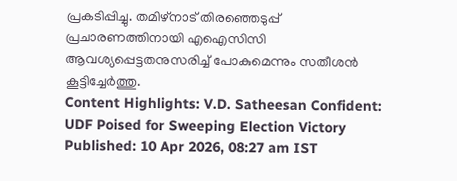പ്രകടിപ്പിച്ചു. തമിഴ്നാട് തിരഞ്ഞെടുപ്പ് പ്രചാരണത്തിനായി എഐസിസി ആവശ്യപ്പെട്ടതനുസരിച്ച് പോകുമെന്നും സതീശൻ കൂട്ടിച്ചേർത്തു.
Content Highlights: V.D. Satheesan Confident: UDF Poised for Sweeping Election Victory
Published: 10 Apr 2026, 08:27 am IST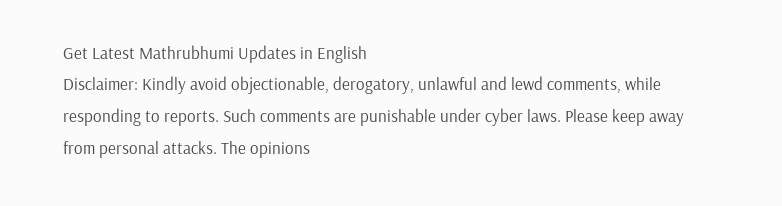Get Latest Mathrubhumi Updates in English
Disclaimer: Kindly avoid objectionable, derogatory, unlawful and lewd comments, while responding to reports. Such comments are punishable under cyber laws. Please keep away from personal attacks. The opinions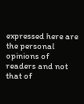expressed here are the personal opinions of readers and not that of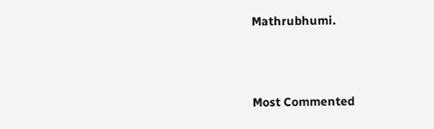Mathrubhumi.



Most Commented